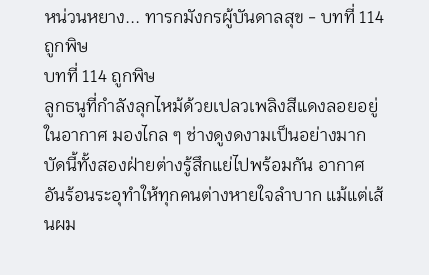หน่วนหยาง... ทารกมังกรผู้บันดาลสุข - บทที่ 114 ถูกพิษ
บทที่ 114 ถูกพิษ
ลูกธนูที่กำลังลุกไหม้ด้วยเปลวเพลิงสีแดงลอยอยู่ในอากาศ มองไกล ๆ ช่างดูงดงามเป็นอย่างมาก
บัดนี้ทั้งสองฝ่ายต่างรู้สึกแย่ไปพร้อมกัน อากาศอันร้อนระอุทำให้ทุกคนต่างหายใจลำบาก แม้แต่เส้นผม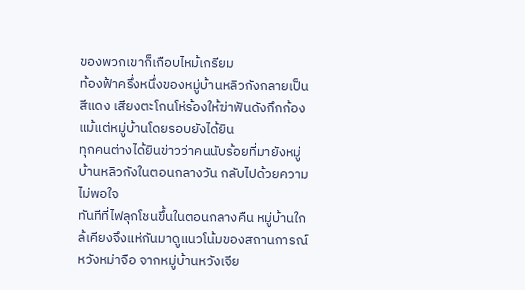ของพวกเขาก็เกือบไหม้เกรียม
ท้องฟ้าครึ่งหนึ่งของหมู่บ้านหลิวกังกลายเป็นสีแดง เสียงตะโกนโห่ร้องให้ฆ่าฟันดังกึกก้อง แม้แต่หมู่บ้านโดยรอบยังได้ยิน
ทุกคนต่างได้ยินข่าวว่าคนนับร้อยที่มายังหมู่บ้านหลิวกังในตอนกลางวัน กลับไปด้วยความไม่พอใจ
ทันทีที่ไฟลุกโชนขึ้นในตอนกลางคืน หมู่บ้านใกล้เคียงจึงแห่กันมาดูแนวโน้มของสถานการณ์
หวังหม่าจือ จากหมู่บ้านหวังเจีย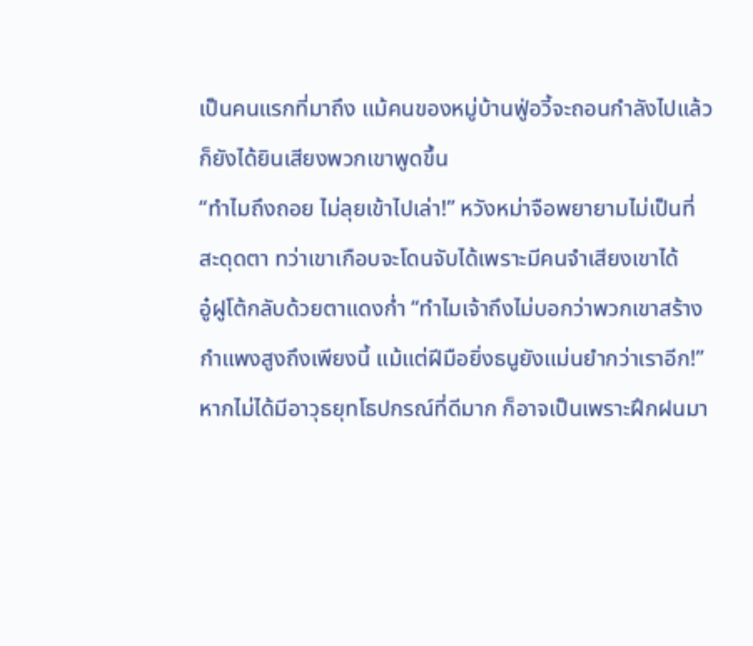เป็นคนแรกที่มาถึง แม้คนของหมู่บ้านฟู่อวี้จะถอนกำลังไปแล้วก็ยังได้ยินเสียงพวกเขาพูดขึ้น
“ทำไมถึงถอย ไม่ลุยเข้าไปเล่า!” หวังหม่าจือพยายามไม่เป็นที่สะดุดตา ทว่าเขาเกือบจะโดนจับได้เพราะมีคนจำเสียงเขาได้
อู๋ฝูโต้กลับด้วยตาแดงก่ำ “ทำไมเจ้าถึงไม่บอกว่าพวกเขาสร้างกำแพงสูงถึงเพียงนี้ แม้แต่ฝีมือยิ่งธนูยังแม่นยำกว่าเราอีก!”
หากไม่ได้มีอาวุธยุทโธปกรณ์ที่ดีมาก ก็อาจเป็นเพราะฝึกฝนมา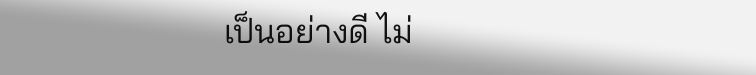เป็นอย่างดี ไม่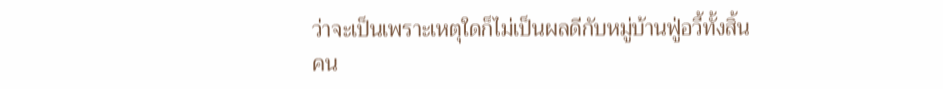ว่าจะเป็นเพราะเหตุใดก็ไม่เป็นผลดีกับหมู่บ้านฟู่อวี้ทั้งสิ้น
คน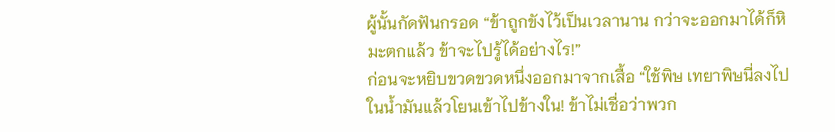ผู้นั้นกัดฟันกรอด “ข้าถูกขังไว้เป็นเวลานาน กว่าจะออกมาได้ก็หิมะตกแล้ว ข้าจะไปรู้ได้อย่างไร!”
ก่อนจะหยิบขวดขวดหนึ่งออกมาจากเสื้อ “ใช้พิษ เทยาพิษนี่ลงไปในน้ำมันแล้วโยนเข้าไปข้างใน! ข้าไม่เชื่อว่าพวก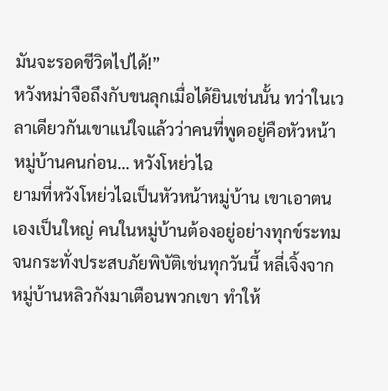มันจะรอดชีวิตไปได้!”
หวังหม่าจือถึงกับขนลุกเมื่อได้ยินเช่นนั้น ทว่าในเวลาเดียวกันเขาแน่ใจแล้วว่าคนที่พูดอยู่คือหัวหน้าหมู่บ้านคนก่อน… หวังโหย่วไฉ
ยามที่หวังโหย่วไฉเป็นหัวหน้าหมู่บ้าน เขาเอาตนเองเป็นใหญ่ คนในหมู่บ้านต้องอยู่อย่างทุกข์ระทม
จนกระทั่งประสบภัยพิบัติเช่นทุกวันนี้ หลี่เจิ้งจากหมู่บ้านหลิวกังมาเตือนพวกเขา ทำให้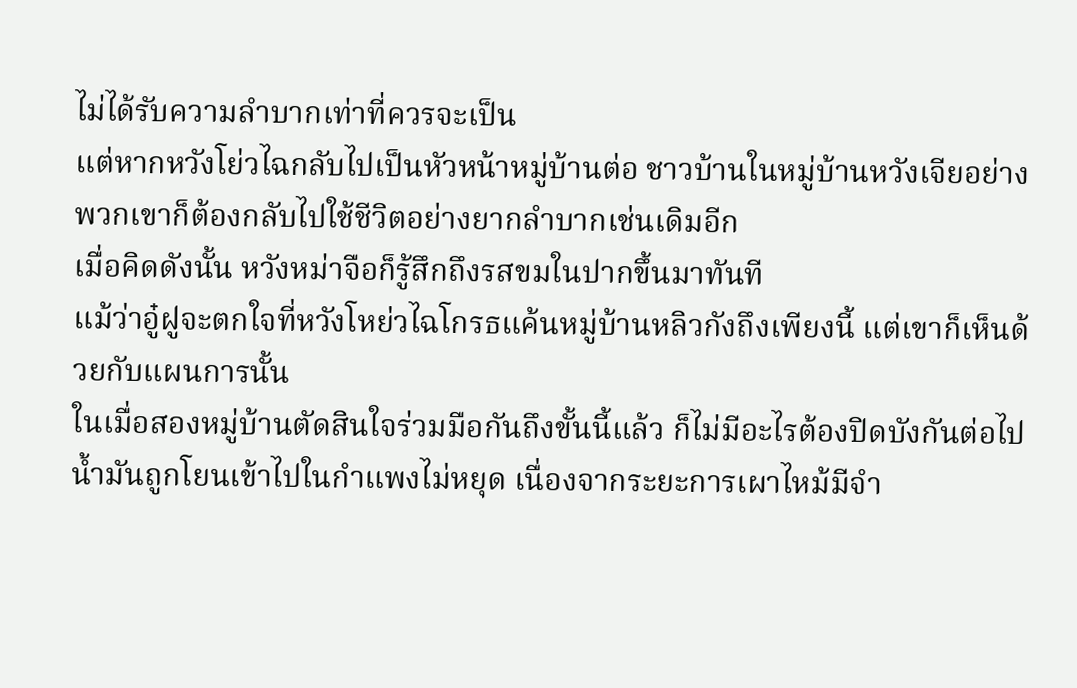ไม่ได้รับความลำบากเท่าที่ควรจะเป็น
แต่หากหวังโย่วไฉกลับไปเป็นหัวหน้าหมู่บ้านต่อ ชาวบ้านในหมู่บ้านหวังเจียอย่างพวกเขาก็ต้องกลับไปใช้ชีวิตอย่างยากลำบากเช่นเดิมอีก
เมื่อคิดดังนั้น หวังหม่าจือก็รู้สึกถึงรสขมในปากขึ้นมาทันที
แม้ว่าอู๋ฝูจะตกใจที่หวังโหย่วไฉโกรธแค้นหมู่บ้านหลิวกังถึงเพียงนี้ แต่เขาก็เห็นด้วยกับแผนการนั้น
ในเมื่อสองหมู่บ้านตัดสินใจร่วมมือกันถึงขั้นนี้แล้ว ก็ไม่มีอะไรต้องปิดบังกันต่อไป
น้ำมันถูกโยนเข้าไปในกำแพงไม่หยุด เนื่องจากระยะการเผาไหม้มีจำ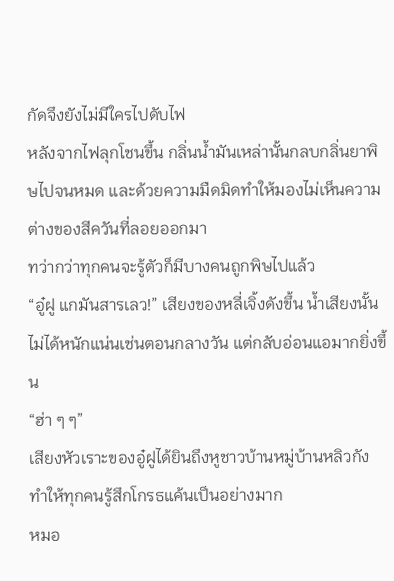กัดจึงยังไม่มีใครไปดับไฟ
หลังจากไฟลุกโชนขึ้น กลิ่นน้ำมันเหล่านั้นกลบกลิ่นยาพิษไปจนหมด และด้วยความมืดมิดทำให้มองไม่เห็นความต่างของสีควันที่ลอยออกมา
ทว่ากว่าทุกคนจะรู้ตัวก็มีบางคนถูกพิษไปแล้ว
“อู๋ฝู แกมันสารเลว!” เสียงของหลี่เจิ้งดังขึ้น น้ำเสียงนั้นไม่ได้หนักแน่นเช่นตอนกลางวัน แต่กลับอ่อนแอมากยิ่งขึ้น
“ฮ่า ๆ ๆ”
เสียงหัวเราะของอู๋ฝูได้ยินถึงหูชาวบ้านหมู่บ้านหลิวกัง ทำให้ทุกคนรู้สึกโกรธแค้นเป็นอย่างมาก
หมอ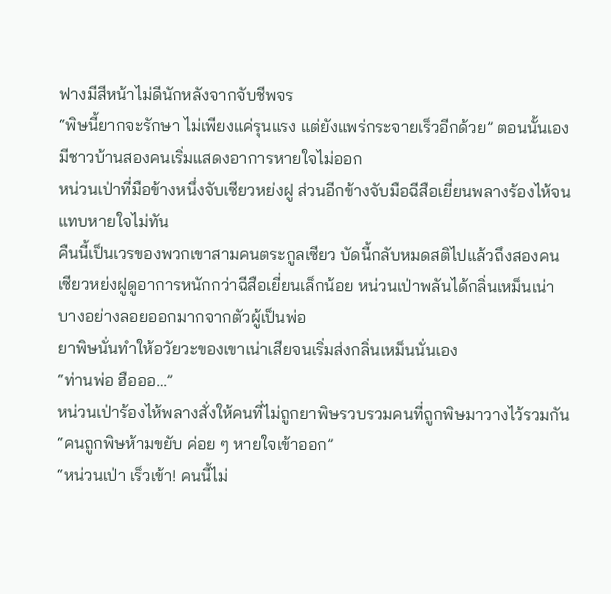ฟางมีสีหน้าไม่ดีนักหลังจากจับชีพจร
“พิษนี้ยากจะรักษา ไม่เพียงแค่รุนแรง แต่ยังแพร่กระจายเร็วอีกด้วย” ตอนนั้นเองมีชาวบ้านสองคนเริ่มแสดงอาการหายใจไม่ออก
หน่วนเป่าที่มือข้างหนึ่งจับเซียวหย่งฝู ส่วนอีกข้างจับมือฉีสือเยี่ยนพลางร้องไห้จนแทบหายใจไม่ทัน
คืนนี้เป็นเวรของพวกเขาสามคนตระกูลเซียว บัดนี้กลับหมดสติไปแล้วถึงสองคน
เซียวหย่งฝูดูอาการหนักกว่าฉีสือเยี่ยนเล็กน้อย หน่วนเป่าพลันได้กลิ่นเหม็นเน่าบางอย่างลอยออกมากจากตัวผู้เป็นพ่อ
ยาพิษนั่นทำให้อวัยวะของเขาเน่าเสียจนเริ่มส่งกลิ่นเหม็นนั่นเอง
“ท่านพ่อ ฮือออ…”
หน่วนเป่าร้องไห้พลางสั่งให้คนที่ไม่ถูกยาพิษรวบรวมคนที่ถูกพิษมาวางไว้รวมกัน “คนถูกพิษห้ามขยับ ค่อย ๆ หายใจเข้าออก”
“หน่วนเป่า เร็วเข้า! คนนี้ไม่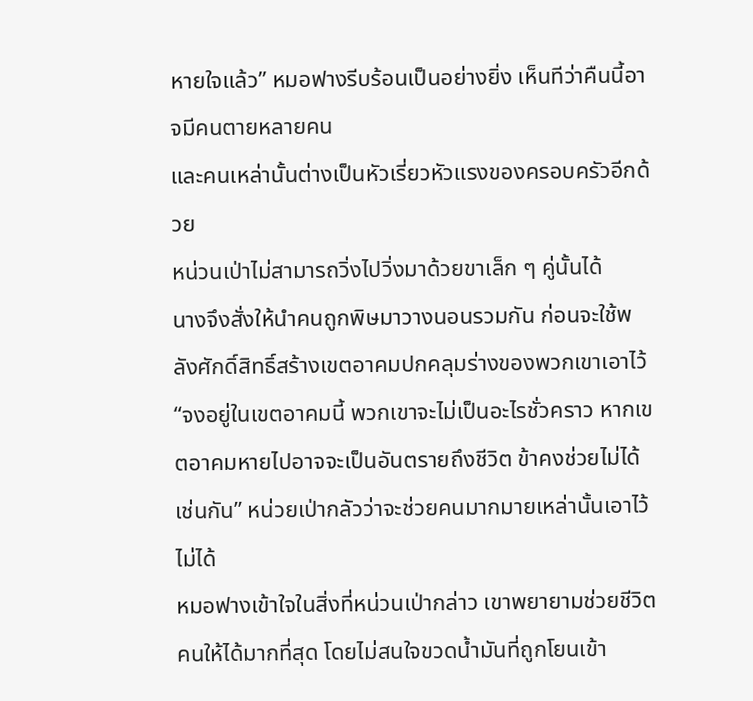หายใจแล้ว” หมอฟางรีบร้อนเป็นอย่างยิ่ง เห็นทีว่าคืนนี้อาจมีคนตายหลายคน
และคนเหล่านั้นต่างเป็นหัวเรี่ยวหัวแรงของครอบครัวอีกด้วย
หน่วนเป่าไม่สามารถวิ่งไปวิ่งมาด้วยขาเล็ก ๆ คู่นั้นได้
นางจึงสั่งให้นำคนถูกพิษมาวางนอนรวมกัน ก่อนจะใช้พลังศักดิ์สิทธิ์สร้างเขตอาคมปกคลุมร่างของพวกเขาเอาไว้
“จงอยู่ในเขตอาคมนี้ พวกเขาจะไม่เป็นอะไรชั่วคราว หากเขตอาคมหายไปอาจจะเป็นอันตรายถึงชีวิต ข้าคงช่วยไม่ได้เช่นกัน” หน่วยเป่ากลัวว่าจะช่วยคนมากมายเหล่านั้นเอาไว้ไม่ได้
หมอฟางเข้าใจในสิ่งที่หน่วนเป่ากล่าว เขาพยายามช่วยชีวิตคนให้ได้มากที่สุด โดยไม่สนใจขวดน้ำมันที่ถูกโยนเข้า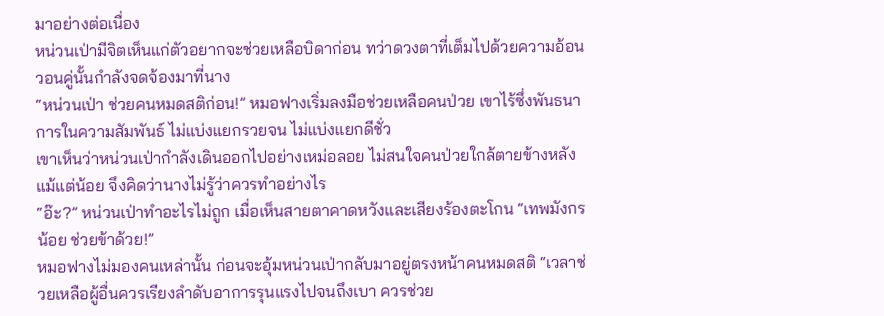มาอย่างต่อเนื่อง
หน่วนเป่ามีจิตเห็นแก่ตัวอยากจะช่วยเหลือบิดาก่อน ทว่าดวงตาที่เต็มไปด้วยความอ้อนวอนคู่นั้นกำลังจดจ้องมาที่นาง
“หน่วนเป่า ช่วยคนหมดสติก่อน!” หมอฟางเริ่มลงมือช่วยเหลือคนป่วย เขาไร้ซึ่งพันธนาการในความสัมพันธ์ ไม่แบ่งแยกรวยจน ไม่แบ่งแยกดีชั่ว
เขาเห็นว่าหน่วนเป่ากำลังเดินออกไปอย่างเหม่อลอย ไม่สนใจคนป่วยใกล้ตายข้างหลังแม้แต่น้อย จึงคิดว่านางไม่รู้ว่าควรทำอย่างไร
“อ๊ะ?” หน่วนเป่าทำอะไรไม่ถูก เมื่อเห็นสายตาคาดหวังและเสียงร้องตะโกน “เทพมังกรน้อย ช่วยข้าด้วย!”
หมอฟางไม่มองคนเหล่านั้น ก่อนจะอุ้มหน่วนเป่ากลับมาอยู่ตรงหน้าคนหมดสติ “เวลาช่วยเหลือผู้อื่นควรเรียงลำดับอาการรุนแรงไปจนถึงเบา ควรช่วย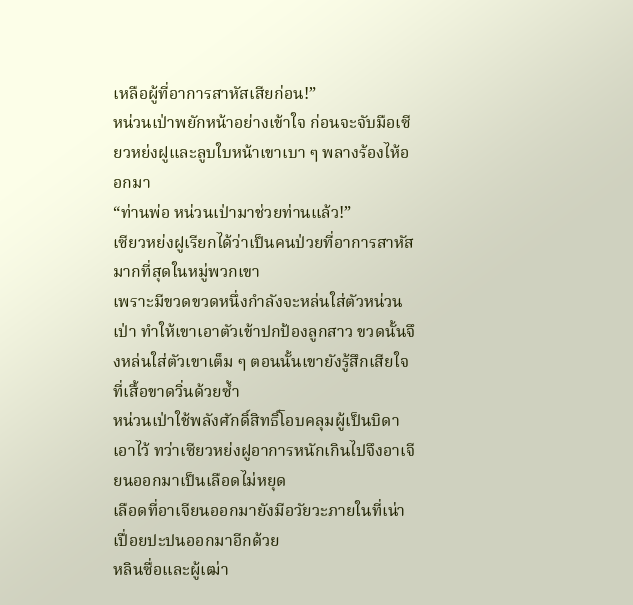เหลือผู้ที่อาการสาหัสเสียก่อน!”
หน่วนเป่าพยักหน้าอย่างเข้าใจ ก่อนจะจับมือเซียวหย่งฝูและลูบใบหน้าเขาเบา ๆ พลางร้องไห้ออกมา
“ท่านพ่อ หน่วนเป่ามาช่วยท่านแล้ว!”
เซียวหย่งฝูเรียกได้ว่าเป็นคนป่วยที่อาการสาหัสมากที่สุดในหมู่พวกเขา
เพราะมีขวดขวดหนึ่งกำลังจะหล่นใส่ตัวหน่วนเป่า ทำให้เขาเอาตัวเข้าปกป้องลูกสาว ขวดนั้นจึงหล่นใส่ตัวเขาเต็ม ๆ ตอนนั้นเขายังรู้สึกเสียใจที่เสื้อขาดวิ่นด้วยซ้ำ
หน่วนเป่าใช้พลังศักดิ์สิทธิ์โอบคลุมผู้เป็นบิดาเอาไว้ ทว่าเซียวหย่งฝูอาการหนักเกินไปจึงอาเจียนออกมาเป็นเลือดไม่หยุด
เลือดที่อาเจียนออกมายังมีอวัยวะภายในที่เน่าเปื่อยปะปนออกมาอีกด้วย
หลินซื่อและผู้เฒ่า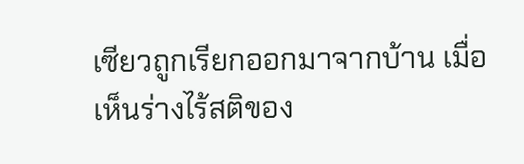เซียวถูกเรียกออกมาจากบ้าน เมื่อเห็นร่างไร้สติของ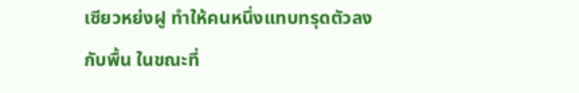เซียวหย่งฝู ทำให้คนหนึ่งแทบทรุดตัวลงกับพื้น ในขณะที่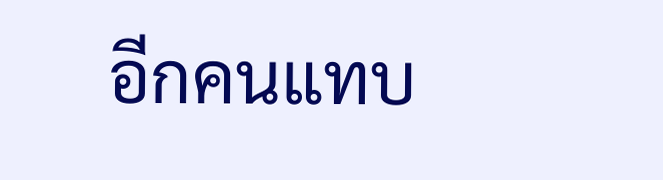อีกคนแทบ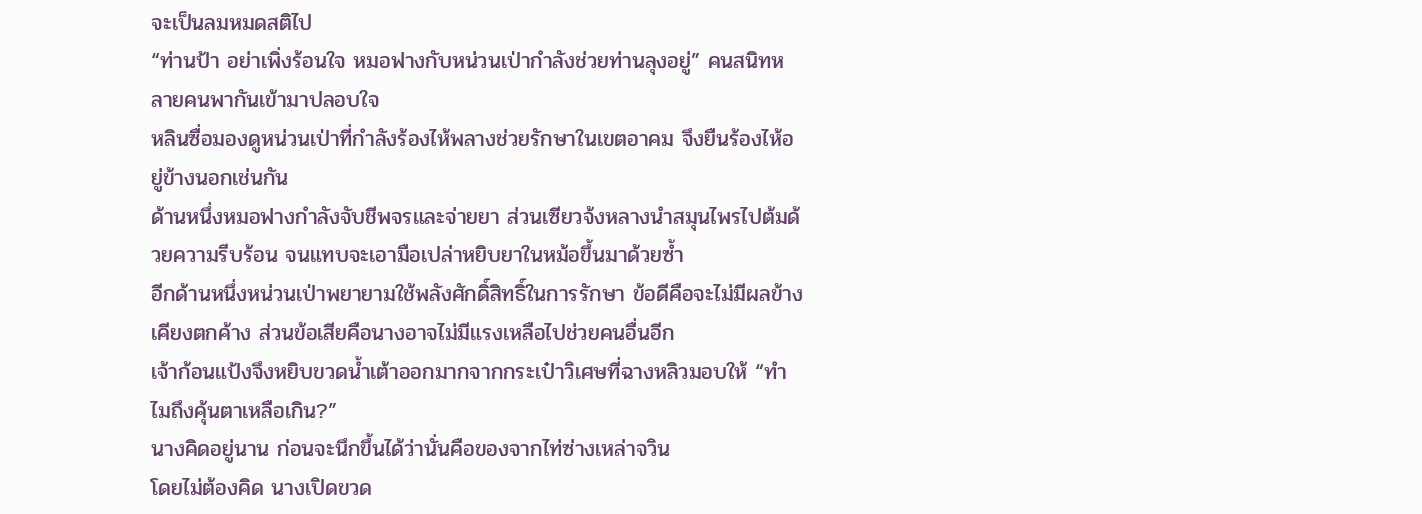จะเป็นลมหมดสติไป
“ท่านป้า อย่าเพิ่งร้อนใจ หมอฟางกับหน่วนเป่ากำลังช่วยท่านลุงอยู่” คนสนิทหลายคนพากันเข้ามาปลอบใจ
หลินซื่อมองดูหน่วนเป่าที่กำลังร้องไห้พลางช่วยรักษาในเขตอาคม จึงยืนร้องไห้อยู่ข้างนอกเช่นกัน
ด้านหนึ่งหมอฟางกำลังจับชีพจรและจ่ายยา ส่วนเซียวจ้งหลางนำสมุนไพรไปต้มด้วยความรีบร้อน จนแทบจะเอามือเปล่าหยิบยาในหม้อขึ้นมาด้วยซ้ำ
อีกด้านหนึ่งหน่วนเป่าพยายามใช้พลังศักดิ์สิทธิ์ในการรักษา ข้อดีคือจะไม่มีผลข้างเคียงตกค้าง ส่วนข้อเสียคือนางอาจไม่มีแรงเหลือไปช่วยคนอื่นอีก
เจ้าก้อนแป้งจึงหยิบขวดน้ำเต้าออกมากจากกระเป๋าวิเศษที่ฉางหลิวมอบให้ “ทำไมถึงคุ้นตาเหลือเกิน?”
นางคิดอยู่นาน ก่อนจะนึกขึ้นได้ว่านั่นคือของจากไท่ซ่างเหล่าจวิน
โดยไม่ต้องคิด นางเปิดขวด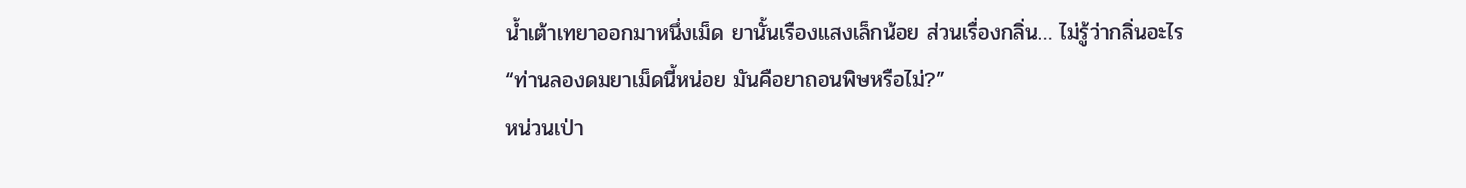น้ำเต้าเทยาออกมาหนึ่งเม็ด ยานั้นเรืองแสงเล็กน้อย ส่วนเรื่องกลิ่น… ไม่รู้ว่ากลิ่นอะไร
“ท่านลองดมยาเม็ดนี้หน่อย มันคือยาถอนพิษหรือไม่?”
หน่วนเป่า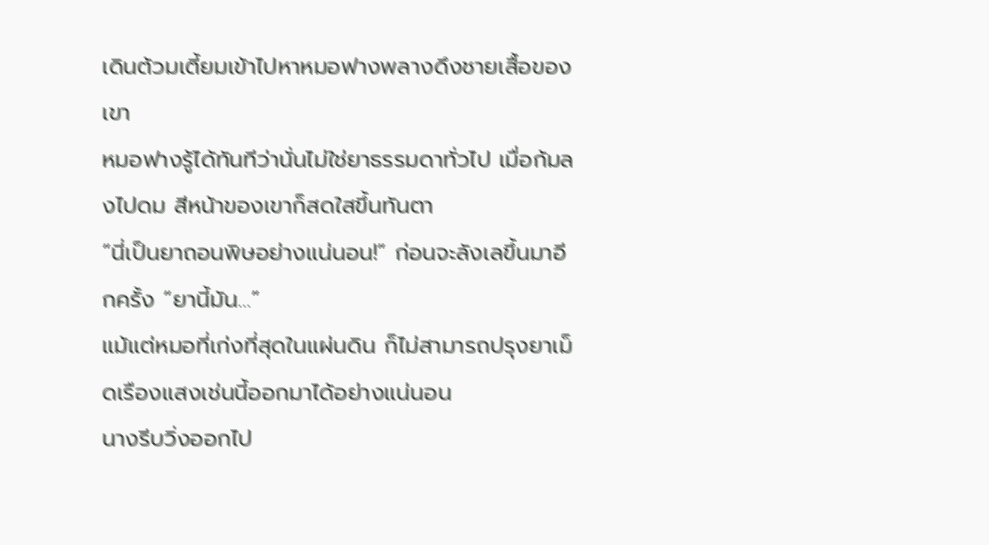เดินต้วมเตี้ยมเข้าไปหาหมอฟางพลางดึงชายเสื้อของเขา
หมอฟางรู้ได้ทันทีว่านั่นไม่ใช่ยาธรรมดาทั่วไป เมื่อก้มลงไปดม สีหน้าของเขาก็สดใสขึ้นทันตา
“นี่เป็นยาถอนพิษอย่างแน่นอน!” ก่อนจะลังเลขึ้นมาอีกครั้ง “ยานี้มัน…”
แม้แต่หมอที่เก่งที่สุดในแผ่นดิน ก็ไม่สามารถปรุงยาเม็ดเรืองแสงเช่นนี้ออกมาได้อย่างแน่นอน
นางรีบวิ่งออกไป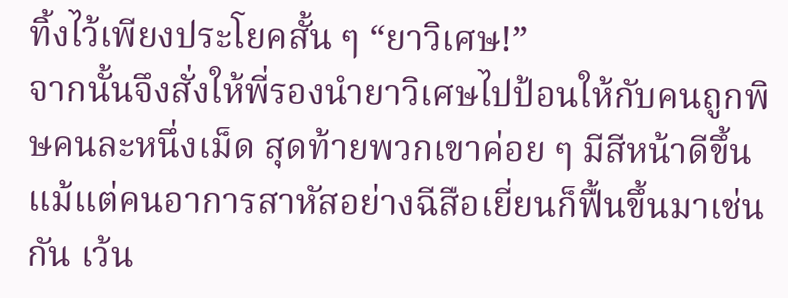ทิ้งไว้เพียงประโยคสั้น ๆ “ยาวิเศษ!”
จากนั้นจึงสั่งให้พี่รองนำยาวิเศษไปป้อนให้กับคนถูกพิษคนละหนึ่งเม็ด สุดท้ายพวกเขาค่อย ๆ มีสีหน้าดีขึ้น
แม้แต่คนอาการสาหัสอย่างฉีสือเยี่ยนก็ฟื้นขึ้นมาเช่นกัน เว้น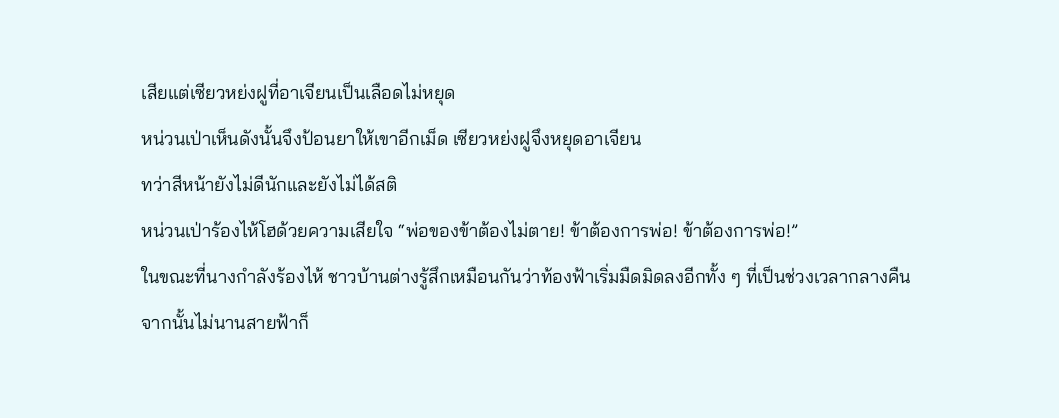เสียแต่เซียวหย่งฝูที่อาเจียนเป็นเลือดไม่หยุด
หน่วนเป่าเห็นดังนั้นจึงป้อนยาให้เขาอีกเม็ด เซียวหย่งฝูจึงหยุดอาเจียน
ทว่าสีหน้ายังไม่ดีนักและยังไม่ได้สติ
หน่วนเป่าร้องไห้โฮด้วยความเสียใจ “พ่อของข้าต้องไม่ตาย! ข้าต้องการพ่อ! ข้าต้องการพ่อ!”
ในขณะที่นางกำลังร้องไห้ ชาวบ้านต่างรู้สึกเหมือนกันว่าท้องฟ้าเริ่มมืดมิดลงอีกทั้ง ๆ ที่เป็นช่วงเวลากลางคืน
จากนั้นไม่นานสายฟ้าก็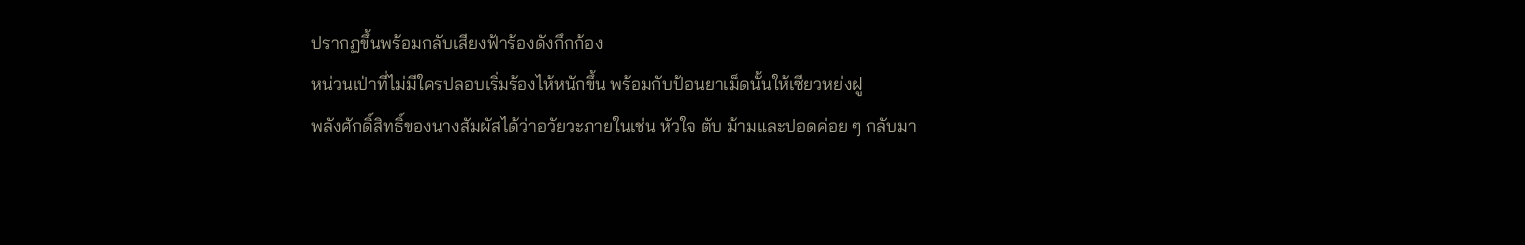ปรากฏขึ้นพร้อมกลับเสียงฟ้าร้องดังกึกก้อง
หน่วนเป่าที่ไม่มีใครปลอบเริ่มร้องไห้หนักขึ้น พร้อมกับป้อนยาเม็ดนั้นให้เซียวหย่งฝู
พลังศักดิ์สิทธิ์ของนางสัมผัสได้ว่าอวัยวะภายในเช่น หัวใจ ตับ ม้ามและปอดค่อย ๆ กลับมา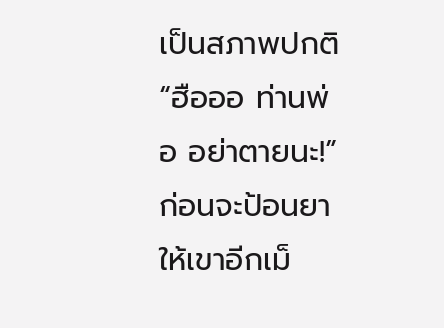เป็นสภาพปกติ
“ฮือออ ท่านพ่อ อย่าตายนะ!” ก่อนจะป้อนยาให้เขาอีกเม็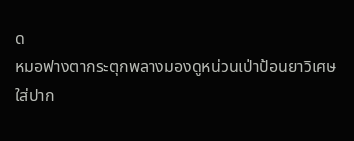ด
หมอฟางตากระตุกพลางมองดูหน่วนเป่าป้อนยาวิเศษใส่ปาก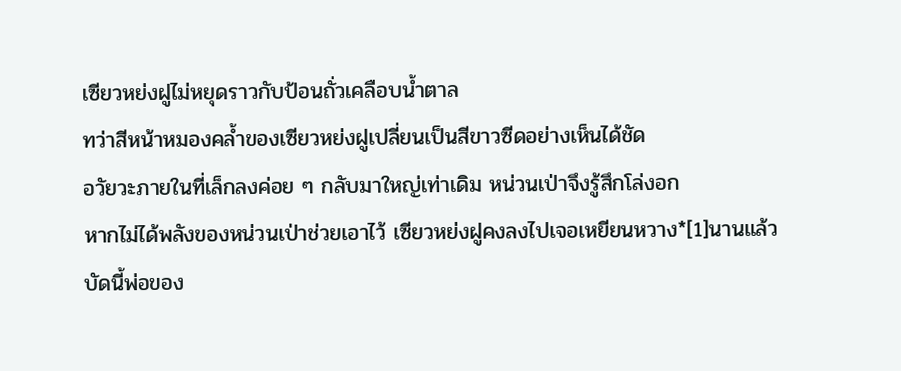เซียวหย่งฝูไม่หยุดราวกับป้อนถั่วเคลือบน้ำตาล
ทว่าสีหน้าหมองคล้ำของเซียวหย่งฝูเปลี่ยนเป็นสีขาวซีดอย่างเห็นได้ชัด
อวัยวะภายในที่เล็กลงค่อย ๆ กลับมาใหญ่เท่าเดิม หน่วนเป่าจึงรู้สึกโล่งอก
หากไม่ได้พลังของหน่วนเป่าช่วยเอาไว้ เซียวหย่งฝูคงลงไปเจอเหยียนหวาง*[1]นานแล้ว
บัดนี้พ่อของ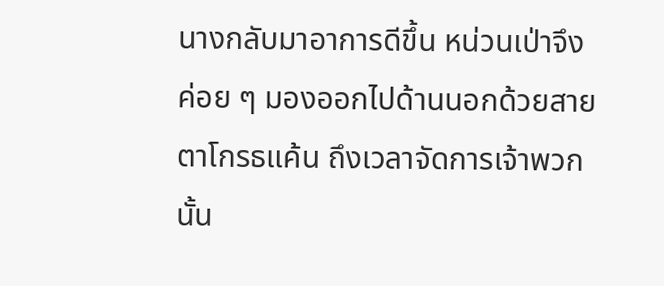นางกลับมาอาการดีขึ้น หน่วนเป่าจึงค่อย ๆ มองออกไปด้านนอกด้วยสายตาโกรธแค้น ถึงเวลาจัดการเจ้าพวกนั้น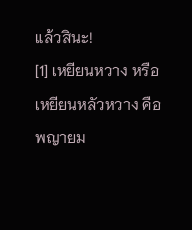แล้วสินะ!
[1] เหยียนหวาง หรือ เหยียนหลัวหวาง คือ พญายม